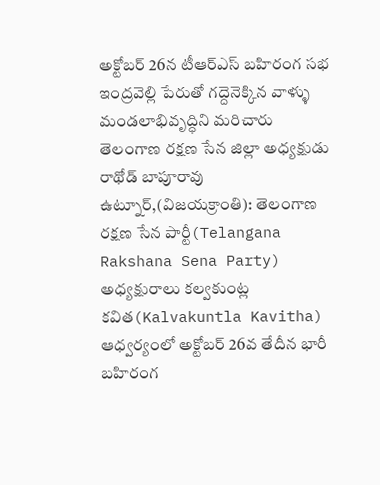అక్టోబర్ 26న టీఆర్ఎస్ బహిరంగ సభ
ఇంద్రవెల్లి పేరుతో గద్దెనెక్కిన వాళ్ళు మండలాభివృద్ధిని మరిచారు
తెలంగాణ రక్షణ సేన జిల్లా అధ్యక్షుడు రాథోడ్ బాపూరావు
ఉట్నూర్,(విజయక్రాంతి): తెలంగాణ రక్షణ సేన పార్టీ(Telangana Rakshana Sena Party) అధ్యక్షురాలు కల్వకుంట్ల కవిత(Kalvakuntla Kavitha) ఆధ్వర్యంలో అక్టోబర్ 26వ తేదీన భారీ బహిరంగ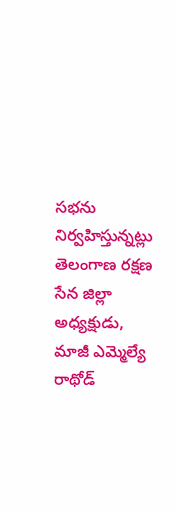సభను నిర్వహిస్తున్నట్లు తెలంగాణ రక్షణ సేన జిల్లా అధ్యక్షుడు, మాజీ ఎమ్మెల్యే రాథోడ్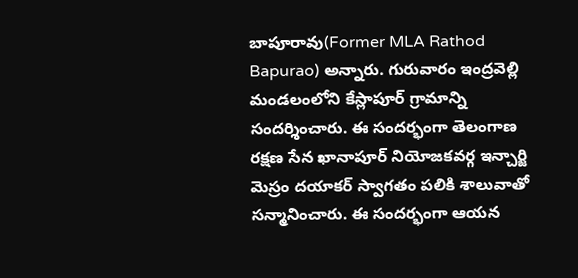బాపూరావు(Former MLA Rathod Bapurao) అన్నారు. గురువారం ఇంద్రవెల్లి మండలంలోని కేస్లాపూర్ గ్రామాన్ని సందర్శించారు. ఈ సందర్భంగా తెలంగాణ రక్షణ సేన ఖానాపూర్ నియోజకవర్గ ఇన్చార్జి మెస్రం దయాకర్ స్వాగతం పలికి శాలువాతో సన్మానించారు. ఈ సందర్భంగా ఆయన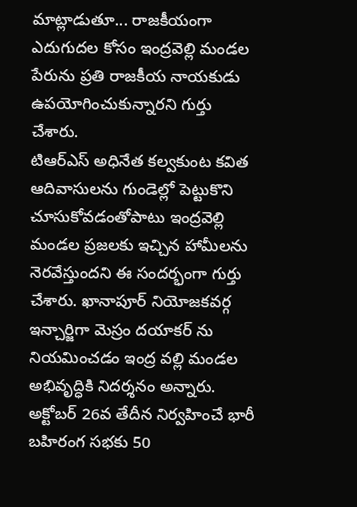మాట్లాడుతూ... రాజకీయంగా ఎదుగుదల కోసం ఇంద్రవెల్లి మండల పేరును ప్రతి రాజకీయ నాయకుడు ఉపయోగించుకున్నారని గుర్తు చేశారు.
టిఆర్ఎస్ అధినేత కల్వకుంట కవిత ఆదివాసులను గుండెల్లో పెట్టుకొని చూసుకోవడంతోపాటు ఇంద్రవెల్లి మండల ప్రజలకు ఇచ్చిన హామీలను నెరవేస్తుందని ఈ సందర్భంగా గుర్తు చేశారు. ఖానాపూర్ నియోజకవర్గ ఇన్చార్జిగా మెస్రం దయాకర్ ను నియమించడం ఇంద్ర వల్లి మండల అభివృద్ధికి నిదర్శనం అన్నారు. అక్టోబర్ 26వ తేదీన నిర్వహించే భారీ బహిరంగ సభకు 50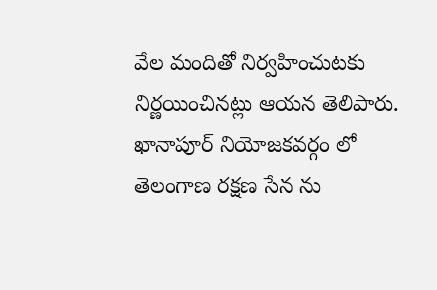వేల మందితో నిర్వహించుటకు నిర్ణయించినట్లు ఆయన తెలిపారు. ఖానాపూర్ నియోజకవర్గం లో తెలంగాణ రక్షణ సేన ను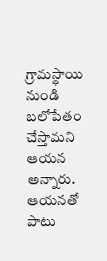గ్రామస్థాయి నుండి బలోపేతం చేస్తామని ఆయన అన్నారు. ఆయనతో పాటు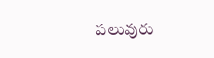పలువురు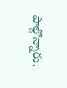పాల్గొన్నారు.